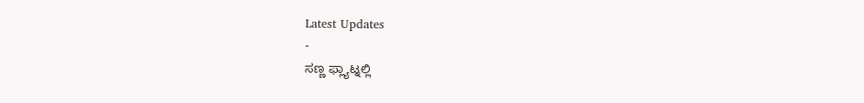Latest Updates
-
ಸಣ್ಣ ಫ್ಲ್ಯಾಟ್ನಲ್ಲಿ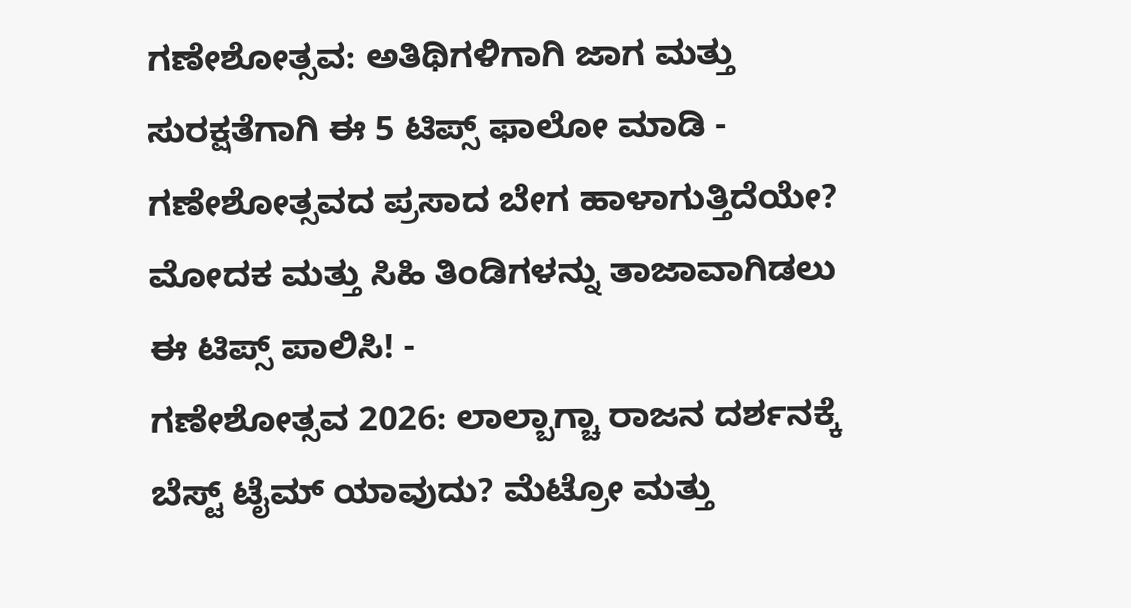ಗಣೇಶೋತ್ಸವ: ಅತಿಥಿಗಳಿಗಾಗಿ ಜಾಗ ಮತ್ತು ಸುರಕ್ಷತೆಗಾಗಿ ಈ 5 ಟಿಪ್ಸ್ ಫಾಲೋ ಮಾಡಿ -
ಗಣೇಶೋತ್ಸವದ ಪ್ರಸಾದ ಬೇಗ ಹಾಳಾಗುತ್ತಿದೆಯೇ? ಮೋದಕ ಮತ್ತು ಸಿಹಿ ತಿಂಡಿಗಳನ್ನು ತಾಜಾವಾಗಿಡಲು ಈ ಟಿಪ್ಸ್ ಪಾಲಿಸಿ! -
ಗಣೇಶೋತ್ಸವ 2026: ಲಾಲ್ಬಾಗ್ಚಾ ರಾಜನ ದರ್ಶನಕ್ಕೆ ಬೆಸ್ಟ್ ಟೈಮ್ ಯಾವುದು? ಮೆಟ್ರೋ ಮತ್ತು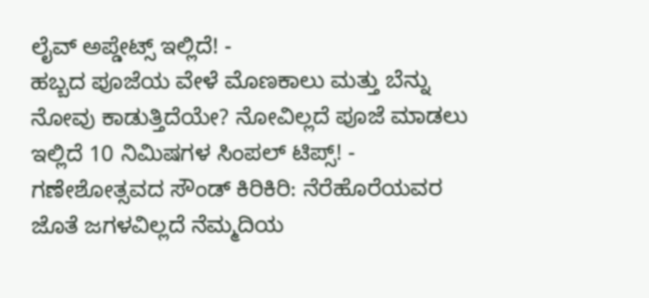ಲೈವ್ ಅಪ್ಡೇಟ್ಸ್ ಇಲ್ಲಿದೆ! -
ಹಬ್ಬದ ಪೂಜೆಯ ವೇಳೆ ಮೊಣಕಾಲು ಮತ್ತು ಬೆನ್ನು ನೋವು ಕಾಡುತ್ತಿದೆಯೇ? ನೋವಿಲ್ಲದೆ ಪೂಜೆ ಮಾಡಲು ಇಲ್ಲಿದೆ 10 ನಿಮಿಷಗಳ ಸಿಂಪಲ್ ಟಿಪ್ಸ್! -
ಗಣೇಶೋತ್ಸವದ ಸೌಂಡ್ ಕಿರಿಕಿರಿ: ನೆರೆಹೊರೆಯವರ ಜೊತೆ ಜಗಳವಿಲ್ಲದೆ ನೆಮ್ಮದಿಯ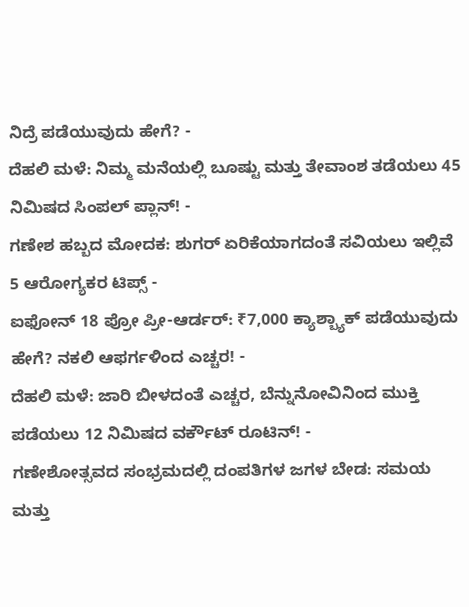ನಿದ್ರೆ ಪಡೆಯುವುದು ಹೇಗೆ? -
ದೆಹಲಿ ಮಳೆ: ನಿಮ್ಮ ಮನೆಯಲ್ಲಿ ಬೂಷ್ಟು ಮತ್ತು ತೇವಾಂಶ ತಡೆಯಲು 45 ನಿಮಿಷದ ಸಿಂಪಲ್ ಪ್ಲಾನ್! -
ಗಣೇಶ ಹಬ್ಬದ ಮೋದಕ: ಶುಗರ್ ಏರಿಕೆಯಾಗದಂತೆ ಸವಿಯಲು ಇಲ್ಲಿವೆ 5 ಆರೋಗ್ಯಕರ ಟಿಪ್ಸ್ -
ಐಫೋನ್ 18 ಪ್ರೋ ಪ್ರೀ-ಆರ್ಡರ್: ₹7,000 ಕ್ಯಾಶ್ಬ್ಯಾಕ್ ಪಡೆಯುವುದು ಹೇಗೆ? ನಕಲಿ ಆಫರ್ಗಳಿಂದ ಎಚ್ಚರ! -
ದೆಹಲಿ ಮಳೆ: ಜಾರಿ ಬೀಳದಂತೆ ಎಚ್ಚರ, ಬೆನ್ನುನೋವಿನಿಂದ ಮುಕ್ತಿ ಪಡೆಯಲು 12 ನಿಮಿಷದ ವರ್ಕೌಟ್ ರೂಟಿನ್! -
ಗಣೇಶೋತ್ಸವದ ಸಂಭ್ರಮದಲ್ಲಿ ದಂಪತಿಗಳ ಜಗಳ ಬೇಡ: ಸಮಯ ಮತ್ತು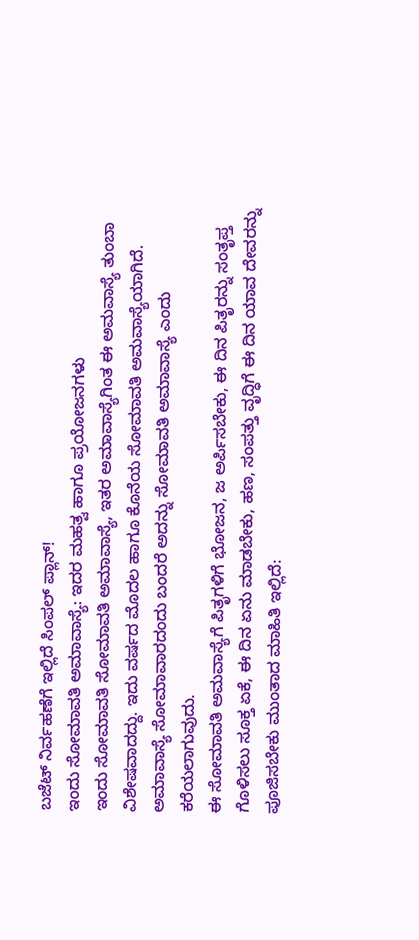ಬಜೆಟ್ ನಿರ್ವಹಣೆಗೆ ಇಲ್ಲಿದೆ ಸಿಂಪಲ್ ಪ್ಲಾನ್!
ಇಂದು ಸೋಮಾವತಿ ಅಮಾವಾಸ್ಯೆ: ಇದರ ಮಹತ್ವ ಹಾಗೂ ಪ್ರಯೋಜನಗಳು
ಇಂದು ಸೋಮಾವತಿ ಸೋಮಾವತಿ ಅಮಾವಾಸ್ಯೆ, ಇತರ ಅಮಾವಾಸ್ಯೆಗಿಂತ ಈ ಅಮವಾಸ್ಯೆ ತುಂಬಾ ವಿಶೇಷವಾದದ್ದು. ಇದು ವರ್ಷದ ಮೊದಲ ಹಾಗೂ ಕೊನೆಯ ಸೋಮಾವತಿ ಅಮವಾಸ್ಯೆಯಾಗಿದೆ. ಅಮಾವಾಸ್ಯೆ ಸೋಮಾವಾರದಂದು ಬಂದರೆ ಅದನ್ನು ಸೋಮಾವತಿ ಅಮಾವಾಸ್ಯೆ ಎಂದು ಕರೆಯಲಾಗುವುದು.
ಈ ಸೋಮಾವತಿ ಅಮವಾಸ್ಯೆಗೆ ಪಿತೃಗಳಿಗೆ ಭೋಜನ, ಜ ಅರ್ಪಿಸಬೇಕು, ಈ ದಿನ ಪಿತೃರನ್ನು ಸಂತೃಪ್ತ ಗೊಳಿಸಲು ಸೂಕ್ತ ಏಕೆ, ಈ ದಿನ ಏನು ಮಾಡಬೇಕು, ಹಣ, ಸಂಪತ್ತು ವೃದ್ಧಿಗೆ ಈ ದಿನ ಯಾವ ದೇವರನ್ನು ಪೂಜಿಸಬೇಕು ಮುಂತಾದ ಮಾಹಿತಿ ಇಲ್ಲಿದೆ: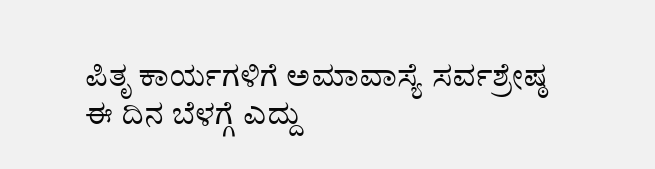ಪಿತೃ ಕಾರ್ಯಗಳಿಗೆ ಅಮಾವಾಸ್ಯೆ ಸರ್ವಶ್ರೇಷ್ಠ
ಈ ದಿನ ಬೆಳಗ್ಗೆ ಎದ್ದು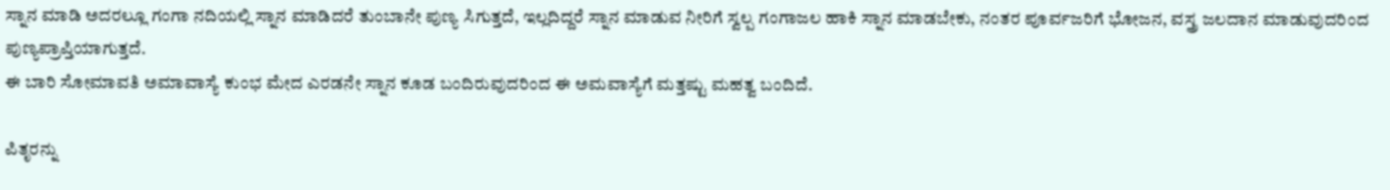ಸ್ನಾನ ಮಾಡಿ ಅದರಲ್ಲೂ ಗಂಗಾ ನದಿಯಲ್ಲಿ ಸ್ನಾನ ಮಾಡಿದರೆ ತುಂಬಾನೇ ಪುಣ್ಯ ಸಿಗುತ್ತದೆ, ಇಲ್ಲದಿದ್ದರೆ ಸ್ನಾನ ಮಾಡುವ ನೀರಿಗೆ ಸ್ವಲ್ಪ ಗಂಗಾಜಲ ಹಾಕಿ ಸ್ನಾನ ಮಾಡಬೇಕು, ನಂತರ ಪೂರ್ವಜರಿಗೆ ಭೋಜನ, ವಸ್ತ್ರ ಜಲದಾನ ಮಾಡುವುದರಿಂದ ಪುಣ್ಯಪ್ರಾಪ್ತಿಯಾಗುತ್ತದೆ.
ಈ ಬಾರಿ ಸೋಮಾವತಿ ಅಮಾವಾಸ್ಯೆ ಕುಂಭ ಮೇದ ಎರಡನೇ ಸ್ನಾನ ಕೂಡ ಬಂದಿರುವುದರಿಂದ ಈ ಅಮವಾಸ್ಯೆಗೆ ಮತ್ತಷ್ಟು ಮಹತ್ವ ಬಂದಿದೆ.

ಪಿತೃರನ್ನು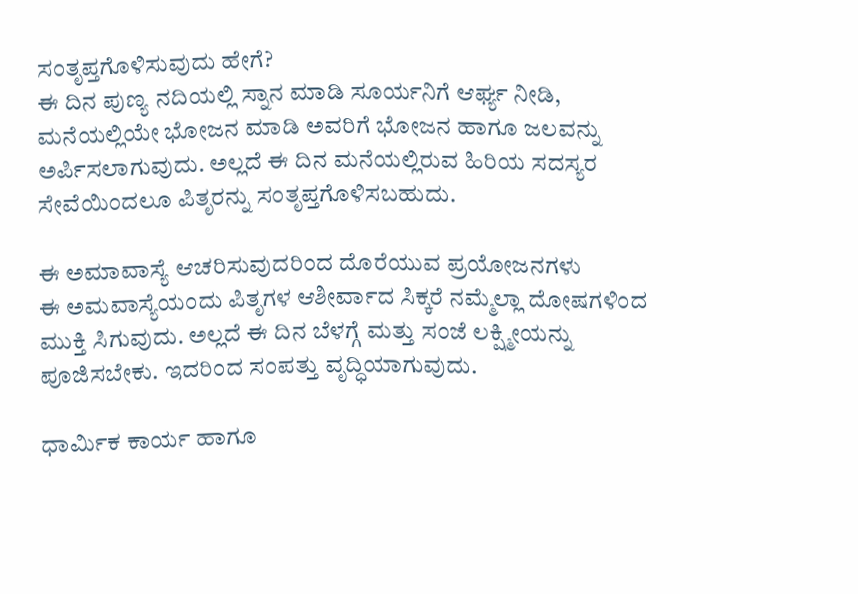ಸಂತೃಪ್ತಗೊಳಿಸುವುದು ಹೇಗೆ?
ಈ ದಿನ ಪುಣ್ಯ ನದಿಯಲ್ಲಿ ಸ್ನಾನ ಮಾಡಿ ಸೂರ್ಯನಿಗೆ ಆರ್ಘ್ಯ ನೀಡಿ, ಮನೆಯಲ್ಲಿಯೇ ಭೋಜನ ಮಾಡಿ ಅವರಿಗೆ ಭೋಜನ ಹಾಗೂ ಜಲವನ್ನು ಅರ್ಪಿಸಲಾಗುವುದು. ಅಲ್ಲದೆ ಈ ದಿನ ಮನೆಯಲ್ಲಿರುವ ಹಿರಿಯ ಸದಸ್ಯರ ಸೇವೆಯಿಂದಲೂ ಪಿತೃರನ್ನು ಸಂತೃಪ್ತಗೊಳಿಸಬಹುದು.

ಈ ಅಮಾವಾಸ್ಯೆ ಆಚರಿಸುವುದರಿಂದ ದೊರೆಯುವ ಪ್ರಯೋಜನಗಳು
ಈ ಅಮವಾಸ್ಯೆಯಂದು ಪಿತೃಗಳ ಆಶೀರ್ವಾದ ಸಿಕ್ಕರೆ ನಮ್ಮೆಲ್ಲಾ ದೋಷಗಳಿಂದ ಮುಕ್ತಿ ಸಿಗುವುದು. ಅಲ್ಲದೆ ಈ ದಿನ ಬೆಳಗ್ಗೆ ಮತ್ತು ಸಂಜೆ ಲಕ್ಷ್ಮೀಯನ್ನು ಪೂಜಿಸಬೇಕು. ಇದರಿಂದ ಸಂಪತ್ತು ವೃದ್ಧಿಯಾಗುವುದು.

ಧಾರ್ಮಿಕ ಕಾರ್ಯ ಹಾಗೂ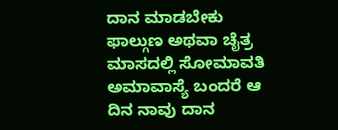ದಾನ ಮಾಡಬೇಕು
ಫಾಲ್ಗುಣ ಅಥವಾ ಚೈತ್ರ ಮಾಸದಲ್ಲಿ ಸೋಮಾವತಿ ಅಮಾವಾಸ್ಯೆ ಬಂದರೆ ಆ ದಿನ ನಾವು ದಾನ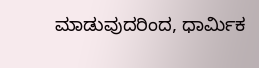ಮಾಡುವುದರಿಂದ, ಧಾರ್ಮಿಕ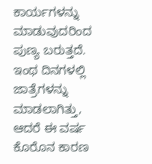ಕಾರ್ಯಗಳನ್ನು ಮಾಡುವುದರಿಂದ ಪುಣ್ಯ ಬರುತ್ತದೆ. ಇಂಥ ದಿನಗಳಲ್ಲಿ ಜಾತ್ರೆಗಳನ್ನು ಮಾಡಲಾಗಿತ್ತು, ಆದರೆ ಈ ವರ್ಷ ಕೊರೊನ ಕಾರಣ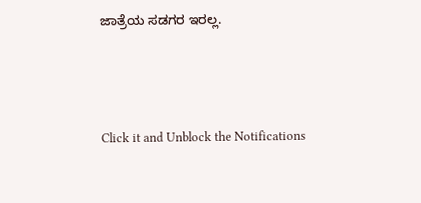ಜಾತ್ರೆಯ ಸಡಗರ ಇರಲ್ಲ.



Click it and Unblock the Notifications